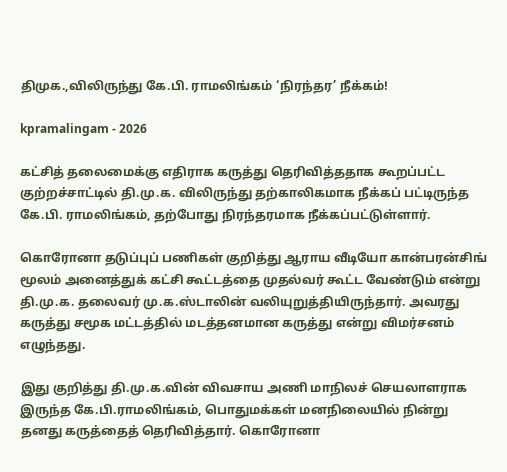திமுக.,விலிருந்து கே.பி. ராமலிங்கம் ‘நிரந்தர’ நீக்கம்!

kpramalingam - 2026

கட்சித் தலைமைக்கு எதிராக கருத்து தெரிவித்ததாக கூறப்பட்ட குற்றச்சாட்டில் தி.மு.க. விலிருந்து தற்காலிகமாக நீக்கப் பட்டிருந்த கே.பி. ராமலிங்கம், தற்போது நிரந்தரமாக நீக்கப்பட்டுள்ளார்.

கொரோனா தடுப்புப் பணிகள் குறித்து ஆராய வீடியோ கான்பரன்சிங் மூலம் அனைத்துக் கட்சி கூட்டத்தை முதல்வர் கூட்ட வேண்டும் என்று தி.மு.க. தலைவர் மு.க.ஸ்டாலின் வலியுறுத்தியிருந்தார். அவரது கருத்து சமூக மட்டத்தில் மடத்தனமான கருத்து என்று விமர்சனம் எழுந்தது.

இது குறித்து தி.மு.க.வின் விவசாய அணி மாநிலச் செயலாளராக இருந்த கே.பி.ராமலிங்கம், பொதுமக்கள் மனநிலையில் நின்று தனது கருத்தைத் தெரிவித்தார். கொரோனா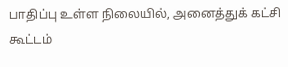பாதிப்பு உள்ள நிலையில், அனைத்துக் கட்சி கூட்டம்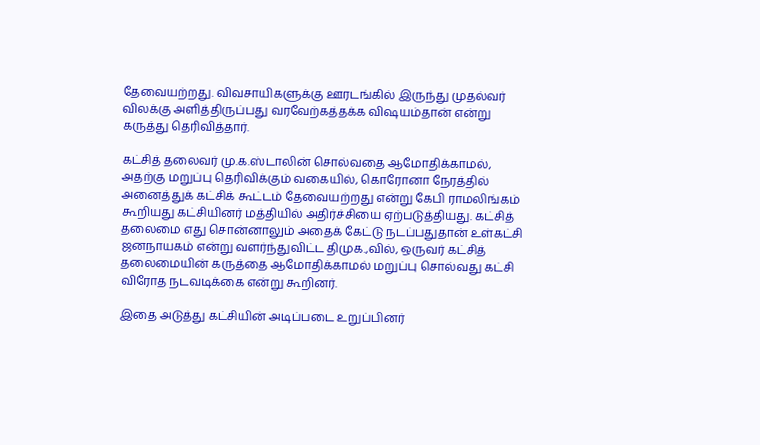தேவையற்றது. விவசாயிகளுக்கு ஊரடங்கில் இருந்து முதல்வர் விலக்கு அளித்திருப்பது வரவேற்கத்தக்க விஷயம்தான் என்று கருத்து தெரிவித்தார்.

கட்சித் தலைவர் மு.க.ஸ்டாலின் சொல்வதை ஆமோதிக்காமல், அதற்கு மறுப்பு தெரிவிக்கும் வகையில், கொரோனா நேரத்தில் அனைத்துக் கட்சிக் கூட்டம் தேவையற்றது என்று கேபி ராமலிங்கம் கூறியது கட்சியினர் மத்தியில் அதிர்ச்சியை ஏற்படுத்தியது. கட்சித் தலைமை எது சொன்னாலும் அதைக் கேட்டு நடப்பதுதான் உள்கட்சி ஜனநாயகம் என்று வளர்ந்துவிட்ட திமுக.,வில், ஒருவர் கட்சித் தலைமையின் கருத்தை ஆமோதிக்காமல் மறுப்பு சொல்வது கட்சி விரோத நடவடிக்கை என்று கூறினர்.

இதை அடுத்து கட்சியின் அடிப்படை உறுப்பினர்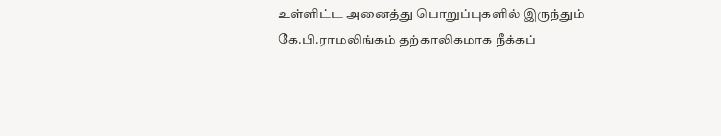உள்ளிட்ட அனைத்து பொறுப்புகளில் இருந்தும் கே.பி.ராமலிங்கம் தற்காலிகமாக நீக்கப்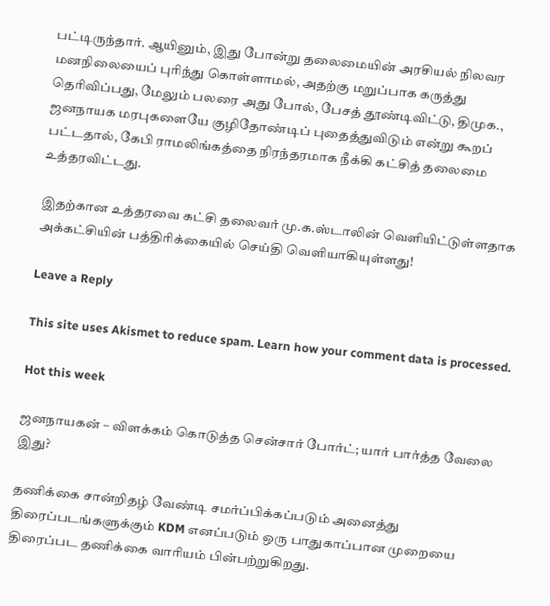பட்டிருந்தார். ஆயினும், இது போன்று தலைமையின் அரசியல் நிலவர மனநிலையைப் புரிந்து கொள்ளாமல், அதற்கு மறுப்பாக கருத்து தெரிவிப்பது, மேலும் பலரை அது போல், பேசத் தூண்டிவிட்டு, திமுக., ஜனநாயக மரபுகளையே குழிதோண்டிப் புதைத்துவிடும் என்று கூறப் பட்டதால், கேபி ராமலிங்கத்தை நிரந்தரமாக நீக்கி கட்சித் தலைமை உத்தரவிட்டது.

இதற்கான உத்தரவை கட்சி தலைவர் மு.க.ஸ்டாலின் வெளியிட்டுள்ளதாக அக்கட்சியின் பத்திரிக்கையில் செய்தி வெளியாகியுள்ளது!

Leave a Reply

This site uses Akismet to reduce spam. Learn how your comment data is processed.

Hot this week

ஜனநாயகன் – விளக்கம் கொடுத்த சென்சார் போர்ட்; யார் பார்த்த வேலை இது?

தணிக்கை சான்றிதழ் வேண்டி சமர்ப்பிக்கப்படும் அனைத்து திரைப்படங்களுக்கும் KDM எனப்படும் ஒரு பாதுகாப்பான முறையை திரைப்பட தணிக்கை வாரியம் பின்பற்றுகிறது.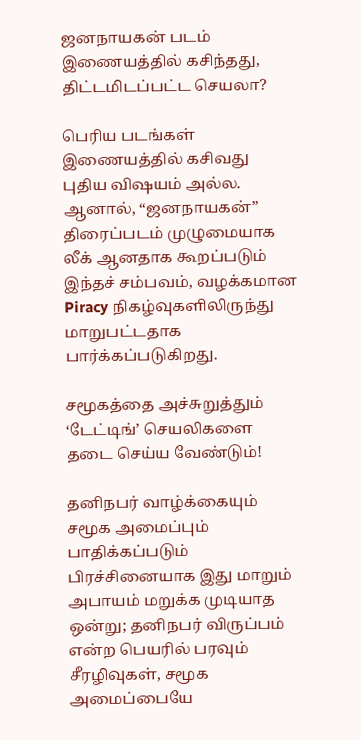ஜனநாயகன் படம் இணையத்தில் கசிந்தது, திட்டமிடப்பட்ட செயலா?

பெரிய படங்கள் இணையத்தில் கசிவது புதிய விஷயம் அல்ல. ஆனால், “ஜனநாயகன்” திரைப்படம் முழுமையாக லீக் ஆனதாக கூறப்படும் இந்தச் சம்பவம், வழக்கமான Piracy நிகழ்வுகளிலிருந்து மாறுபட்டதாக பார்க்கப்படுகிறது.

சமூகத்தை அச்சுறுத்தும் ‘டேட்டிங்’ செயலிகளை தடை செய்ய வேண்டும்!

தனிநபர் வாழ்க்கையும் சமூக அமைப்பும் பாதிக்கப்படும் பிரச்சினையாக இது மாறும் அபாயம் மறுக்க முடியாத ஒன்று; தனிநபர் விருப்பம் என்ற பெயரில் பரவும் சீரழிவுகள், சமூக அமைப்பையே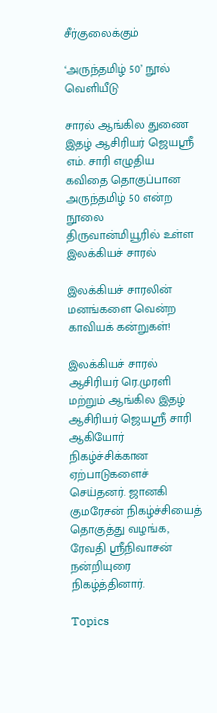சீர்குலைக்கும்

‘அருந்தமிழ் 50’ நூல் வெளியீடு

சாரல் ஆங்கில துணை இதழ் ஆசிரியர் ஜெயஸ்ரீ எம். சாரி எழுதிய கவிதை தொகுப்பான அருந்தமிழ் 50 என்ற நூலை திருவான்மியூரில் உள்ள இலக்கியச் சாரல்

இலக்கியச் சாரலின் மனங்களை வென்ற காவியக் கன்றுகள்!

இலக்கியச் சாரல் ஆசிரியர் ரெ.முரளி மற்றும் ஆங்கில இதழ் ஆசிரியர் ஜெயஶ்ரீ சாரி ஆகியோர் நிகழ்ச்சிக்கான ஏற்பாடுகளைச் செய்தனர். ஜானகி குமரேசன் நிகழ்ச்சியைத் தொகுத்து வழங்க, ரேவதி ஸ்ரீநிவாசன் நன்றியுரை நிகழ்த்தினார்.

Topics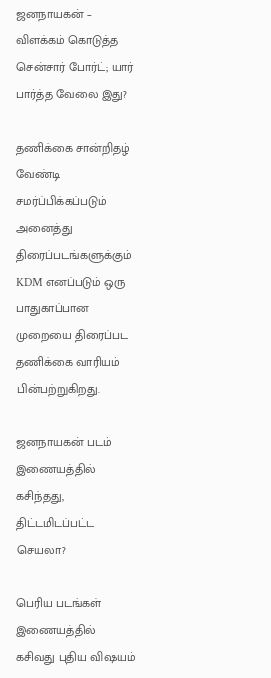ஜனநாயகன் – விளக்கம் கொடுத்த சென்சார் போர்ட்; யார் பார்த்த வேலை இது?

தணிக்கை சான்றிதழ் வேண்டி சமர்ப்பிக்கப்படும் அனைத்து திரைப்படங்களுக்கும் KDM எனப்படும் ஒரு பாதுகாப்பான முறையை திரைப்பட தணிக்கை வாரியம் பின்பற்றுகிறது.

ஜனநாயகன் படம் இணையத்தில் கசிந்தது, திட்டமிடப்பட்ட செயலா?

பெரிய படங்கள் இணையத்தில் கசிவது புதிய விஷயம்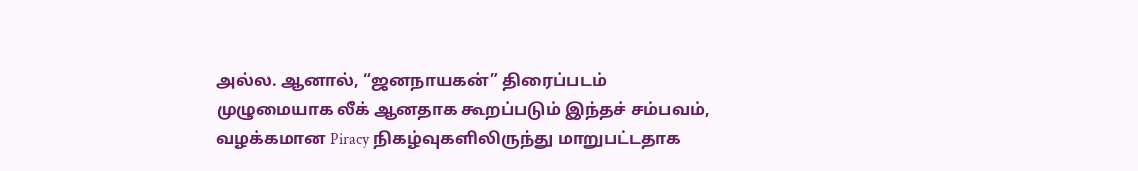அல்ல. ஆனால், “ஜனநாயகன்” திரைப்படம் முழுமையாக லீக் ஆனதாக கூறப்படும் இந்தச் சம்பவம், வழக்கமான Piracy நிகழ்வுகளிலிருந்து மாறுபட்டதாக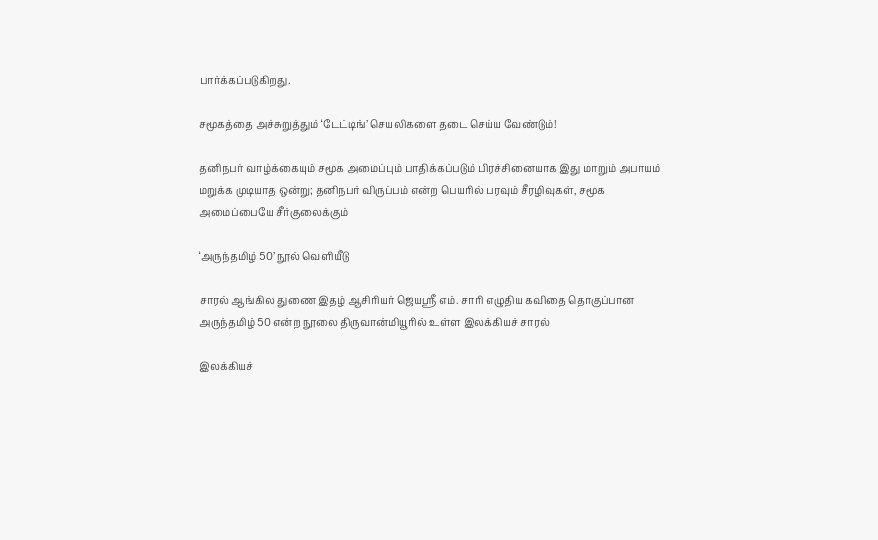பார்க்கப்படுகிறது.

சமூகத்தை அச்சுறுத்தும் ‘டேட்டிங்’ செயலிகளை தடை செய்ய வேண்டும்!

தனிநபர் வாழ்க்கையும் சமூக அமைப்பும் பாதிக்கப்படும் பிரச்சினையாக இது மாறும் அபாயம் மறுக்க முடியாத ஒன்று; தனிநபர் விருப்பம் என்ற பெயரில் பரவும் சீரழிவுகள், சமூக அமைப்பையே சீர்குலைக்கும்

‘அருந்தமிழ் 50’ நூல் வெளியீடு

சாரல் ஆங்கில துணை இதழ் ஆசிரியர் ஜெயஸ்ரீ எம். சாரி எழுதிய கவிதை தொகுப்பான அருந்தமிழ் 50 என்ற நூலை திருவான்மியூரில் உள்ள இலக்கியச் சாரல்

இலக்கியச்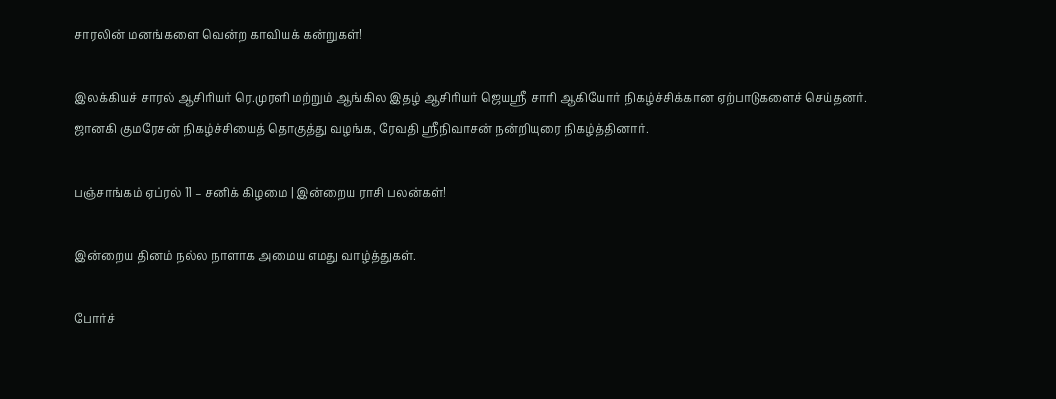சாரலின் மனங்களை வென்ற காவியக் கன்றுகள்!

இலக்கியச் சாரல் ஆசிரியர் ரெ.முரளி மற்றும் ஆங்கில இதழ் ஆசிரியர் ஜெயஶ்ரீ சாரி ஆகியோர் நிகழ்ச்சிக்கான ஏற்பாடுகளைச் செய்தனர். ஜானகி குமரேசன் நிகழ்ச்சியைத் தொகுத்து வழங்க, ரேவதி ஸ்ரீநிவாசன் நன்றியுரை நிகழ்த்தினார்.

பஞ்சாங்கம் ஏப்ரல் 11 – சனிக் கிழமை | இன்றைய ராசி பலன்கள்!

இன்றைய தினம் நல்ல நாளாக அமைய எமது வாழ்த்துகள்.

போர்ச்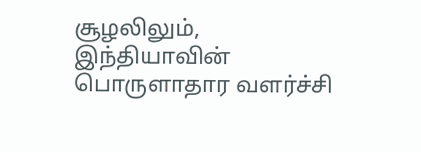சூழலிலும், இந்தியாவின் பொருளாதார வளர்ச்சி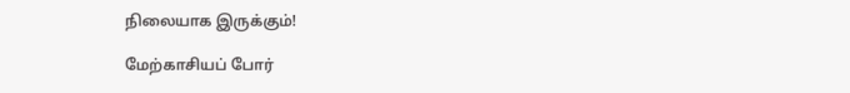நிலையாக இருக்கும்!

மேற்காசியப் போர்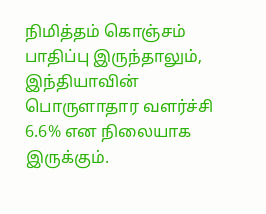நிமித்தம் கொஞ்சம் பாதிப்பு இருந்தாலும், இந்தியாவின் பொருளாதார வளர்ச்சி 6.6% என நிலையாக இருக்கும்.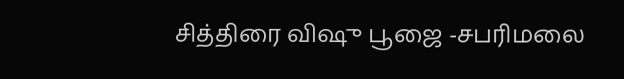சித்திரை விஷு பூஜை -சபரிமலை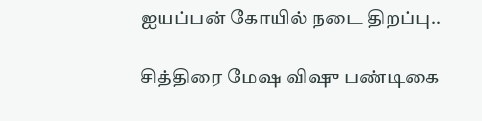ஐயப்பன் கோயில் நடை திறப்பு..

சித்திரை மேஷ விஷு பண்டிகை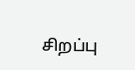சிறப்பு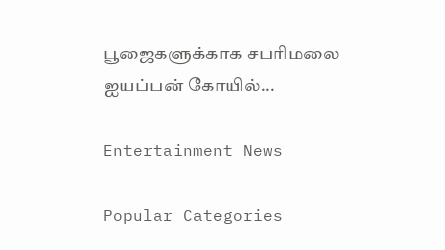பூஜைகளுக்காக சபரிமலை ஐயப்பன் கோயில்...

Entertainment News

Popular Categories